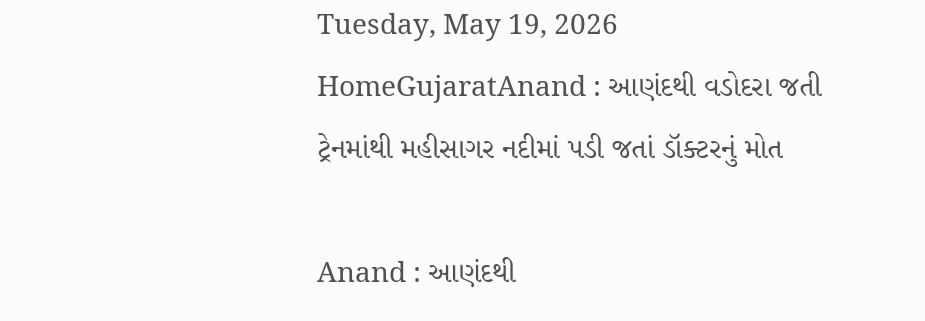Tuesday, May 19, 2026
HomeGujaratAnand : આણંદથી વડોદરા જતી ટ્રેનમાંથી મહીસાગર નદીમાં પડી જતાં ડૉક્ટરનું મોત

Anand : આણંદથી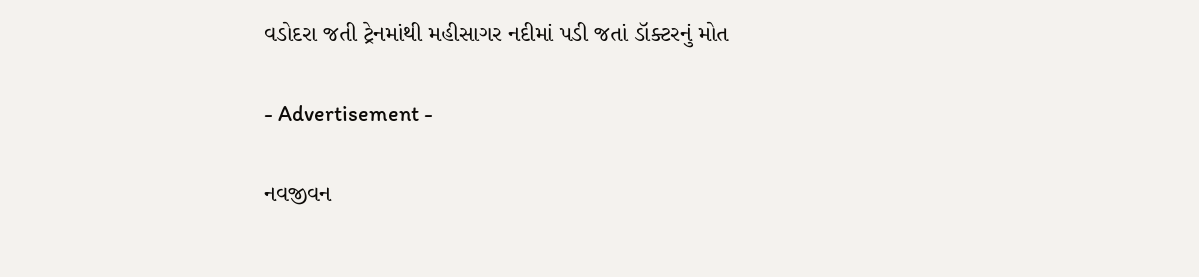વડોદરા જતી ટ્રેનમાંથી મહીસાગર નદીમાં પડી જતાં ડૉક્ટરનું મોત

- Advertisement -

નવજીવન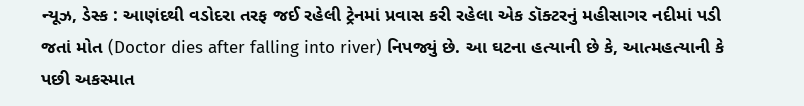ન્યૂઝ, ડેસ્ક : આણંદથી વડોદરા તરફ જઈ રહેલી ટ્રેનમાં પ્રવાસ કરી રહેલા એક ડૉક્ટરનું મહીસાગર નદીમાં પડી જતાં મોત (Doctor dies after falling into river) નિપજ્યું છે. આ ઘટના હત્યાની છે કે, આત્મહત્યાની કે પછી અકસ્માત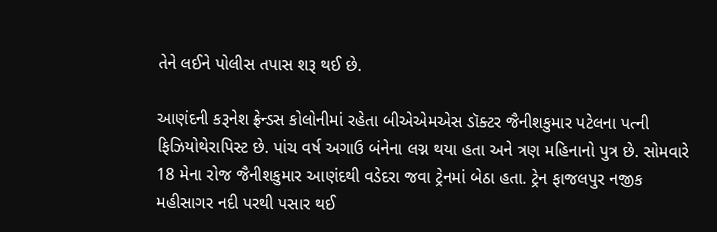તેને લઈને પોલીસ તપાસ શરૂ થઈ છે.

આણંદની કરૂનેશ ફ્રેન્ડસ કોલોનીમાં રહેતા બીએએમએસ ડૉક્ટર જૈનીશકુમાર પટેલના પત્ની ફિઝિયોથેરાપિસ્ટ છે. પાંચ વર્ષ અગાઉ બંનેના લગ્ન થયા હતા અને ત્રણ મહિનાનો પુત્ર છે. સોમવારે 18 મેના રોજ જૈનીશકુમાર આણંદથી વડેદરા જવા ટ્રેનમાં બેઠા હતા. ટ્રેન ફાજલપુર નજીક મહીસાગર નદી પરથી પસાર થઈ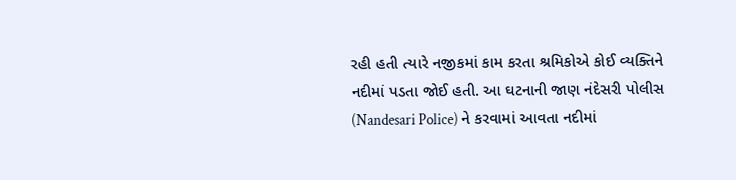રહી હતી ત્યારે નજીકમાં કામ કરતા શ્રમિકોએ કોઈ વ્યક્તિને નદીમાં પડતા જોઈ હતી. આ ઘટનાની જાણ નંદેસરી પોલીસ (Nandesari Police) ને કરવામાં આવતા નદીમાં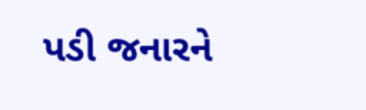પડી જનારને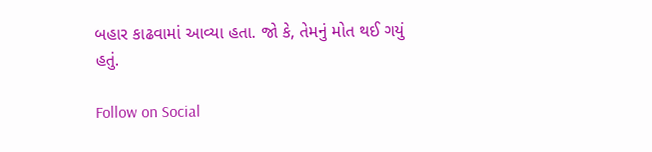બહાર કાઢવામાં આવ્યા હતા. જો કે, તેમનું મોત થઈ ગયું હતું.

Follow on Social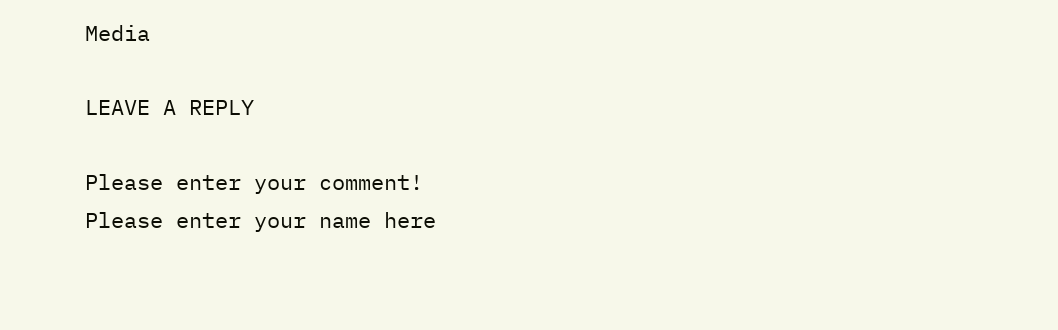Media

LEAVE A REPLY

Please enter your comment!
Please enter your name here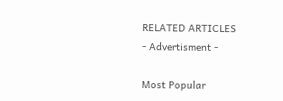RELATED ARTICLES
- Advertisment -

Most Popular